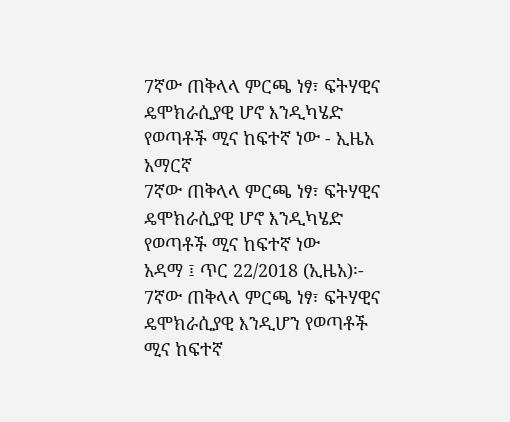7ኛው ጠቅላላ ምርጫ ነፃ፣ ፍትሃዊና ዴሞክራሲያዊ ሆኖ እንዲካሄድ የወጣቶች ሚና ከፍተኛ ነው - ኢዜአ አማርኛ
7ኛው ጠቅላላ ምርጫ ነፃ፣ ፍትሃዊና ዴሞክራሲያዊ ሆኖ እንዲካሄድ የወጣቶች ሚና ከፍተኛ ነው
አዳማ ፤ ጥር 22/2018 (ኢዜአ)፡- 7ኛው ጠቅላላ ምርጫ ነፃ፣ ፍትሃዊና ዴሞክራሲያዊ እንዲሆን የወጣቶች ሚና ከፍተኛ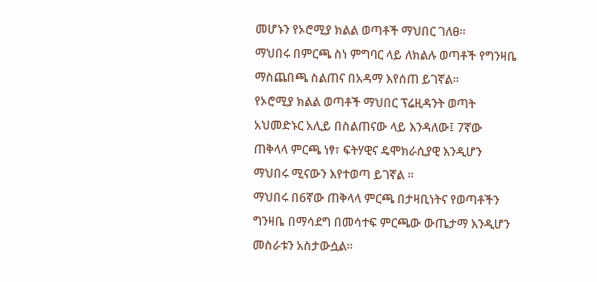መሆኑን የኦሮሚያ ክልል ወጣቶች ማህበር ገለፀ።
ማህበሩ በምርጫ ስነ ምግባር ላይ ለክልሉ ወጣቶች የግንዛቤ ማስጨበጫ ስልጠና በአዳማ እየሰጠ ይገኛል።
የኦሮሚያ ክልል ወጣቶች ማህበር ፕሬዚዳንት ወጣት አህመድኑር አሊይ በስልጠናው ላይ እንዳለው፤ 7ኛው ጠቅላላ ምርጫ ነፃ፣ ፍትሃዊና ዴሞክራሲያዊ እንዲሆን ማህበሩ ሚናውን እየተወጣ ይገኛል ።
ማህበሩ በ6ኛው ጠቅላላ ምርጫ በታዛቢነትና የወጣቶችን ግንዛቤ በማሳደግ በመሳተፍ ምርጫው ውጤታማ እንዲሆን መስራቱን አስታውሷል።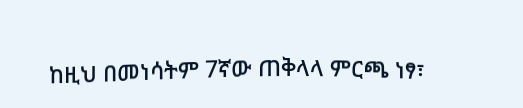ከዚህ በመነሳትም 7ኛው ጠቅላላ ምርጫ ነፃ፣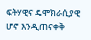ፍትሃዊና ዴሞክራሲያዊ ሆኖ እንዲጠናቀቅ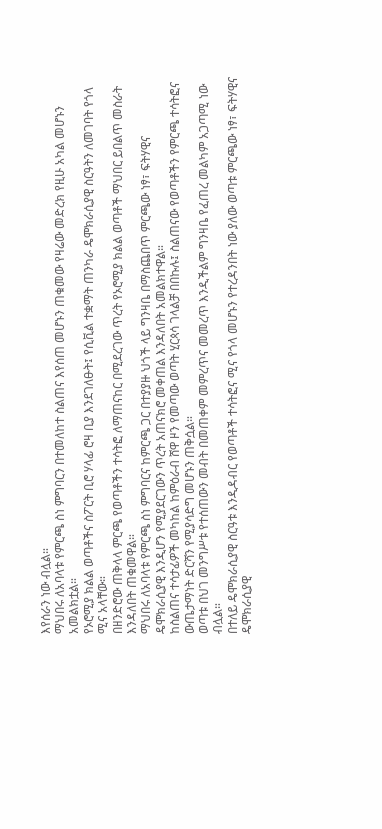እየሰራን ነው ብሏል።
ማህበሩ ለአባላቱ የምርጫ ስነ ምግባርን በተመለከተ ስልጠና እየሰጠ መሆኑን ጠቁመው የዛሬው መድረክ የዚሁ አካል መሆኑን አመልክቷል።
የኦሮሚያ ክልል ወጣቶችና ስፖርት ቢሮ ሃላፊ ሮዛ ቢያ እንደገለፁት፤ የሲቪል ተቋማት ጠንካራ ዴሞክራሲያዊ ስርዓትን ለመገባት የጎላ ሚና አላቸው።
በዘንድሮው ጠቅላላ ምርጫ የወጣቶችን ተሳትፎ ለማጠናከር በሚደረገው ጥረት የኦሮሚያ ክልል ወጣቶች ማህበር ይበልጥ መስራት እንዳለበት ጠቁመዋል።
ማህበሩ ለአባላቱ የምርጫ ስነ ምግባርና ከምርጫ ጋር በተያያዙ ህጎች ላይ ግንዛቤ በማስጨበጥ ምርጫው ነፃ፣ ፍትሃዊና ዴሞክራሲያዊ እንዲሆን የሚያደርገውን ጥረት አጠናክሮ መቀጠል እንዳለበት አመልክተዋል።
ከስልጠና ተሳታፊዎች መካከል ከምዕራብ ሸዋ ዞን የመጣው ወጣት ሂርጳሳ ገላልቻ በበኩሉ፤ ስልጠናው የወጣቶችን የምርጫ ተሳትፎና ውጤታማነት ድርሻን የሚያሳድግ መሆኑን ጠቅሷል።
ወጣቱ በህገ መንግሥቱ የተሰጠውን መብት በመጠቀም መምረጥና መመረጥ እንዲችልም ግንዛቤ የፈጠረ መልካም አጋጣሚ ነው ብሏል።
በተለይ ዴሞክራሲያዊ ስርዓቱ እንዲዳብር የወጣቶች ተሳትፎና ሚና የጎላ መሆኑን የተረዳንበት ነው ያለው ወጣቱ ምርጫው ነፃ፣ ፍትሃዊና ዴሞክራሲያዊ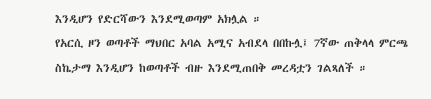እንዲሆን የድርሻውን እንደሚወጣም አክሏል ።
የአርሲ ዞን ወጣቶች ማህበር አባል አሚና አብደላ በበኩሏ፤ 7ኛው ጠቅላላ ምርጫ ስኬታማ እንዲሆን ከወጣቶች ብዙ እንደሚጠበቅ መረዳቷን ገልጻለች ።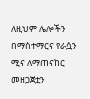ለዚህም ሌሎችን በማስተማርና የራሷን ሚና ለማጠናከር መዘጋጀቷን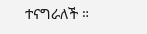ተናግራለች ።